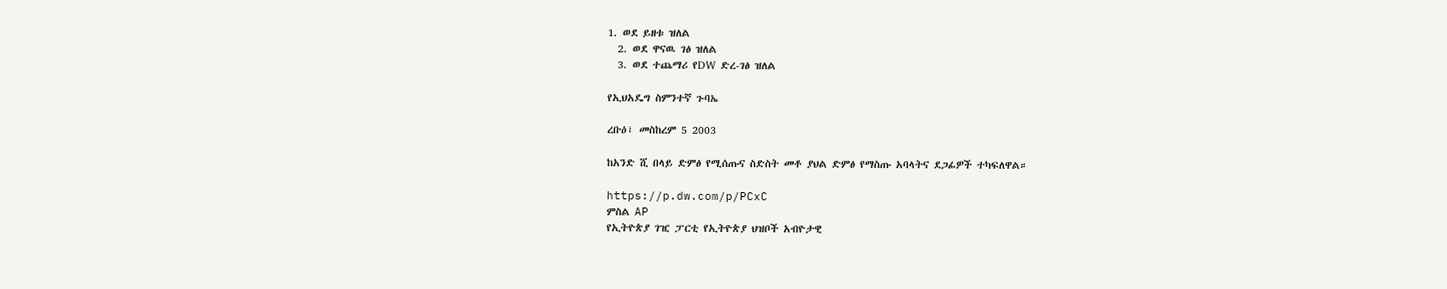1. ወደ ይዘቱ ዝለል
  2. ወደ ዋናዉ ገፅ ዝለል
  3. ወደ ተጨማሪ የDW ድረ-ገፅ ዝለል

የኢህአዴግ ስምንተኛ ጉባኤ

ረቡዕ፣ መስከረም 5 2003

ከአንድ ሺ በላይ ድምፅ የሚሰጡና ስድስት መቶ ያህል ድምፅ የማስጡ አባላትና ደጋፊዎች ተካፍለዋል።

https://p.dw.com/p/PCxC
ምስል AP
የኢትዮጵያ ገዢ ፓርቲ የኢትዮጵያ ህዝቦች አብዮታዊ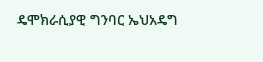ዴሞክራሲያዊ ግንባር ኤህአዴግ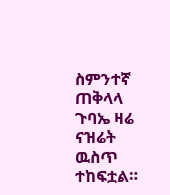ስምንተኛ ጠቅላላ ጉባኤ ዛሬ ናዝሬት ዉስጥ ተከፍቷል።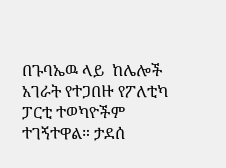በጉባኤዉ ላይ  ከሌሎች አገራት የተጋበዙ የፖለቲካ ፓርቲ ተወካዮችም ተገኝተዋል። ታደሰ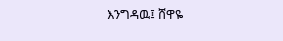እንግዳዉ፤ ሸዋዬ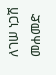ለገሠ ነጋሽ መሐመድ